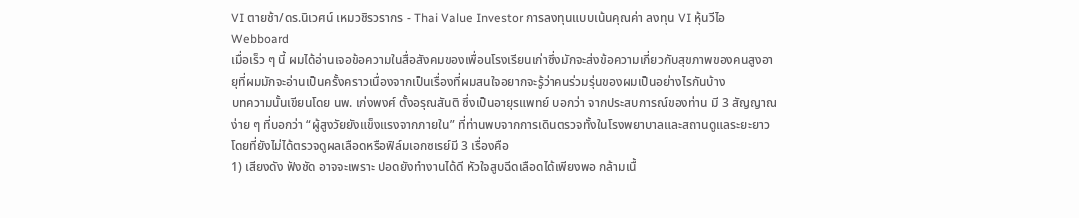VI ตายช้า/ดร.นิเวศน์ เหมวชิรวรากร - Thai Value Investor การลงทุนแบบเน้นคุณค่า ลงทุน VI หุ้นวีไอ Webboard
เมื่อเร็ว ๆ นี้ ผมได้อ่านเจอข้อความในสื่อสังคมของเพื่อนโรงเรียนเก่าซึ่งมักจะส่งข้อความเกี่ยวกับสุขภาพของคนสูงอายุที่ผมมักจะอ่านเป็นครั้งคราวเนื่องจากเป็นเรื่องที่ผมสนใจอยากจะรู้ว่าคนร่วมรุ่นของผมเป็นอย่างไรกันบ้าง
บทความนั้นเขียนโดย นพ. เก่งพงศ์ ตั้งอรุณสันติ ซึ่งเป็นอายุรแพทย์ บอกว่า จากประสบการณ์ของท่าน มี 3 สัญญาณง่าย ๆ ที่บอกว่า “ผู้สูงวัยยังแข็งแรงจากภายใน” ที่ท่านพบจากการเดินตรวจทั้งในโรงพยาบาลและสถานดูแลระยะยาวโดยที่ยังไม่ได้ตรวจดูผลเลือดหรือฟิล์มเอกซเรย์มี 3 เรื่องคือ
1) เสียงดัง ฟังชัด อาจจะเพราะ ปอดยังทำงานได้ดี หัวใจสูบฉีดเลือดได้เพียงพอ กล้ามเนื้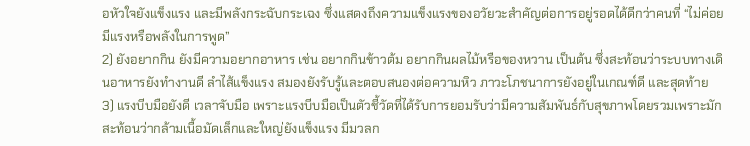อหัวใจยังแข็งแรง และมีพลังกระฉับกระเฉง ซึ่งแสดงถึงความแข็งแรงของอวัยวะสำคัญต่อการอยู่รอดได้ดีกว่าคนที่ “ไม่ค่อยมีแรงหรือพลังในการพูด”
2) ยังอยากกิน ยังมีความอยากอาหาร เช่น อยากกินข้าวต้ม อยากกินผลไม้หรือของหวาน เป็นต้น ซึ่งสะท้อนว่าระบบทางเดินอาหารยังทำงานดี ลำไส้แข็งแรง สมองยังรับรู้และตอบสนองต่อความหิว ภาวะโภชนาการยังอยู่ในเกณฑ์ดี และสุดท้าย
3) แรงบีบมือยังดี เวลาจับมือ เพราะแรงบีบมือเป็นตัวชี้วัดที่ได้รับการยอมรับว่ามีความสัมพันธ์กับสุขภาพโดยรวมเพราะมักสะท้อนว่ากล้ามเนื้อมัดเล็กและใหญ่ยังแข็งแรง มีมวลก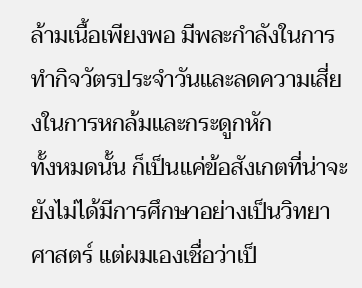ล้ามเนื้อเพียงพอ มีพละกำลังในการทำกิจวัตรประจำวันและลดความเสี่ยงในการหกล้มและกระดูกหัก
ทั้งหมดนั้น ก็เป็นแค่ข้อสังเกตที่น่าจะยังไม่ได้มีการศึกษาอย่างเป็นวิทยาศาสตร์ แต่ผมเองเชื่อว่าเป็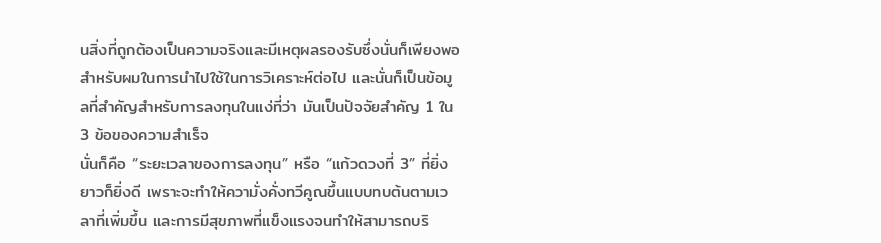นสิ่งที่ถูกต้องเป็นความจริงและมีเหตุผลรองรับซึ่งนั่นก็เพียงพอสำหรับผมในการนำไปใช้ในการวิเคราะห์ต่อไป และนั่นก็เป็นข้อมูลที่สำคัญสำหรับการลงทุนในแง่ที่ว่า มันเป็นปัจจัยสำคัญ 1 ใน 3 ข้อของความสำเร็จ
นั่นก็คือ “ระยะเวลาของการลงทุน” หรือ “แก้วดวงที่ 3” ที่ยิ่งยาวก็ยิ่งดี เพราะจะทำให้ความั่งคั่งทวีคูณขึ้นแบบทบต้นตามเวลาที่เพิ่มขึ้น และการมีสุขภาพที่แข็งแรงจนทำให้สามารถบริ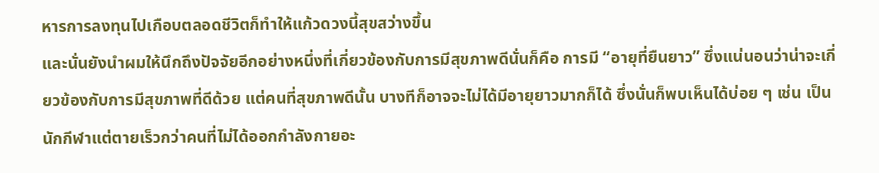หารการลงทุนไปเกือบตลอดชีวิตก็ทำให้แก้วดวงนี้สุขสว่างขึ้น
และนั่นยังนำผมให้นึกถึงปัจจัยอีกอย่างหนึ่งที่เกี่ยวข้องกับการมีสุขภาพดีนั่นก็คือ การมี “อายุที่ยืนยาว” ซึ่งแน่นอนว่าน่าจะเกี่ยวข้องกับการมีสุขภาพที่ดีด้วย แต่คนที่สุขภาพดีนั้น บางทีก็อาจจะไม่ได้มีอายุยาวมากก็ได้ ซึ่งนั่นก็พบเห็นได้บ่อย ๆ เช่น เป็นนักกีฬาแต่ตายเร็วกว่าคนที่ไม่ได้ออกกำลังกายอะ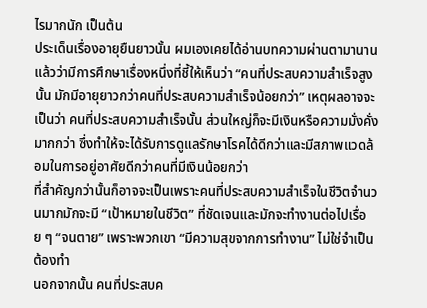ไรมากนัก เป็นต้น
ประเด็นเรื่องอายุยืนยาวนั้น ผมเองเคยได้อ่านบทความผ่านตามานานแล้วว่ามีการศึกษาเรื่องหนึ่งที่ชี้ให้เห็นว่า “คนที่ประสบความสำเร็จสูงนั้น มักมีอายุยาวกว่าคนที่ประสบความสำเร็จน้อยกว่า” เหตุผลอาจจะเป็นว่า คนที่ประสบความสำเร็จนั้น ส่วนใหญ่ก็จะมีเงินหรือความมั่งคั่งมากกว่า ซึ่งทำให้จะได้รับการดูแลรักษาโรคได้ดีกว่าและมีสภาพแวดล้อมในการอยู่อาศัยดีกว่าคนที่มีเงินน้อยกว่า
ที่สำคัญกว่านั้นก็อาจจะเป็นเพราะคนที่ประสบความสำเร็จในชีวิตจำนวนมากมักจะมี “เป้าหมายในชีวิต” ที่ชัดเจนและมักจะทำงานต่อไปเรื่อย ๆ “จนตาย” เพราะพวกเขา “มีความสุขจากการทำงาน” ไม่ใช่จำเป็นต้องทำ
นอกจากนั้น คนที่ประสบค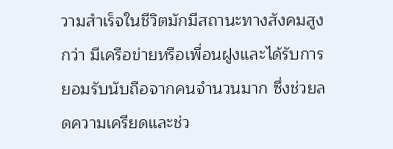วามสำเร็จในชีวิตมักมีสถานะทางสังคมสูงกว่า มีเครือข่ายหรือเพื่อนฝูงและได้รับการยอมรับนับถือจากคนจำนวนมาก ซึ่งช่วยลดความเครียดและช่ว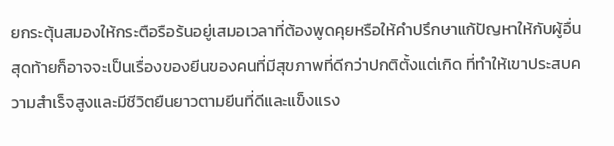ยกระตุ้นสมองให้กระตือรือร้นอยู่เสมอเวลาที่ต้องพูดคุยหรือให้คำปรึกษาแก้ปัญหาให้กับผู้อื่น
สุดท้ายก็อาจจะเป็นเรื่องของยีนของคนที่มีสุขภาพที่ดีกว่าปกติตั้งแต่เกิด ที่ทำให้เขาประสบความสำเร็จสูงและมีชีวิตยืนยาวตามยีนที่ดีและแข็งแรง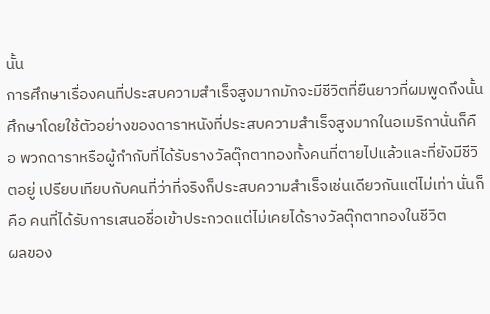นั้น
การศึกษาเรื่องคนที่ประสบความสำเร็จสูงมากมักจะมีชีวิตที่ยืนยาวที่ผมพูดถึงนั้น ศึกษาโดยใช้ตัวอย่างของดาราหนังที่ประสบความสำเร็จสูงมากในอเมริกานั่นก็คือ พวกดาราหรือผู้กำกับที่ได้รับรางวัลตุ๊กตาทองทั้งคนที่ตายไปแล้วและที่ยังมีชีวิตอยู่ เปรียบเทียบกับคนที่ว่าที่จริงก็ประสบความสำเร็จเช่นเดียวกันแต่ไม่เท่า นั่นก็คือ คนที่ได้รับการเสนอชื่อเข้าประกวดแต่ไม่เคยได้รางวัลตุ๊กตาทองในชีวิต
ผลของ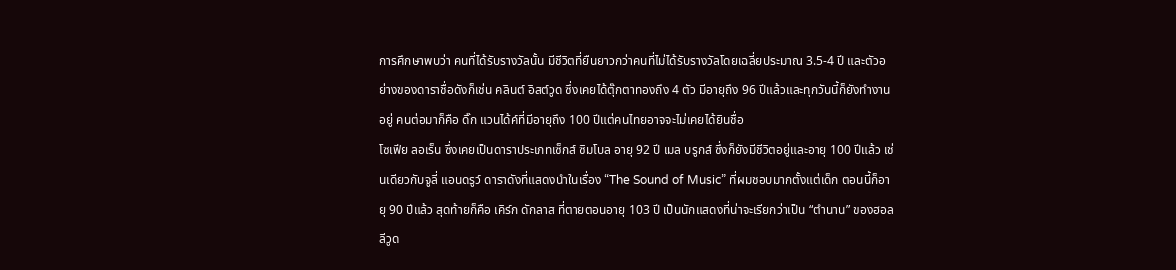การศึกษาพบว่า คนที่ได้รับรางวัลนั้น มีชีวิตที่ยืนยาวกว่าคนที่ไม่ได้รับรางวัลโดยเฉลี่ยประมาณ 3.5-4 ปี และตัวอย่างของดาราชื่อดังก็เช่น คลินต์ อิสต์วูด ซึ่งเคยได้ตุ๊กตาทองถึง 4 ตัว มีอายุถึง 96 ปีแล้วและทุกวันนี้ก็ยังทำงานอยู่ คนต่อมาก็คือ ดิ๊ก แวนได้ค์ที่มีอายุถึง 100 ปีแต่คนไทยอาจจะไม่เคยได้ยินชื่อ
โซเฟีย ลอเร็น ซึ่งเคยเป็นดาราประเภทเซ็กส์ ซิมโบล อายุ 92 ปี เมล บรูกส์ ซึ่งก็ยังมีชีวิตอยู่และอายุ 100 ปีแล้ว เช่นเดียวกับจูลี่ แอนดรูว์ ดาราดังที่แสดงนำในเรื่อง “The Sound of Music” ที่ผมชอบมากตั้งแต่เด็ก ตอนนี้ก็อายุ 90 ปีแล้ว สุดท้ายก็คือ เคิร์ก ดักลาส ที่ตายตอนอายุ 103 ปี เป็นนักแสดงที่น่าจะเรียกว่าเป็น “ตำนาน” ของฮอลลีวูด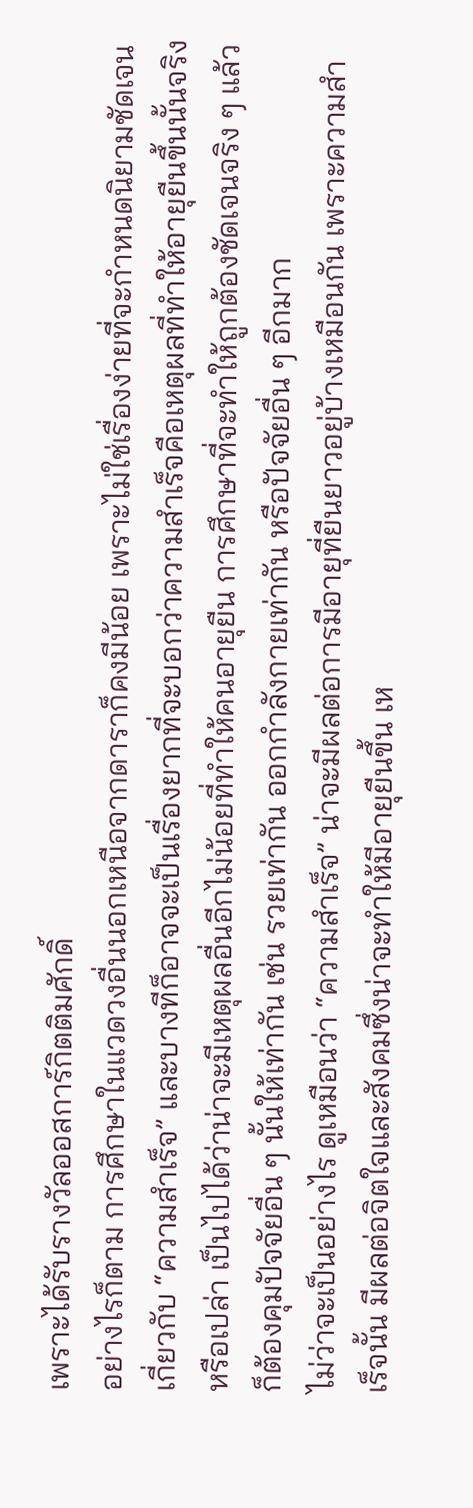เพราะได้รับรางวัลออสการ์กิตติมศักดิ์
อย่างไรก็ตาม การศึกษาในแวดวงอื่นนอกเหนือจากดาราก็คงมีน้อย เพราะไม่ใช่เรื่องง่ายที่จะกำหนดนิยามชัดเจนเกี่ยวกับ “ความสำเร็จ” และบางทีก็อาจจะเป็นเรื่องยากที่จะบอกว่าความสำเร็จคือเหตุผลที่ทำให้อายุยืนขึ้นนั้นจริงหรือเปล่า เป็นไปได้ว่าน่าจะมีเหตุผลอื่นอีกไม่น้อยที่ทำให้คนอายุยืน การศึกษาที่จะทำให้ถูกต้องชัดเจนจริง ๆ แล้วก็ต้องคุมปัจจัยอื่น ๆ นั้นให้เท่ากัน เช่น รวยเท่ากัน ออกกำลังกายเท่ากัน หรือปัจจัยอื่น ๆ อีกมาก
ไม่ว่าจะเป็นอย่างไร ดูเหมือนว่า “ความสำเร็จ” น่าจะมีผลต่อการมีอายุที่ยืนยาวอยู่บ้างเหมือนกัน เพราะความสำเร็จนั้น มีผลต่อจิตใจและสังคมซึ่งน่าจะทำให้มีอายุยืนขึ้น เห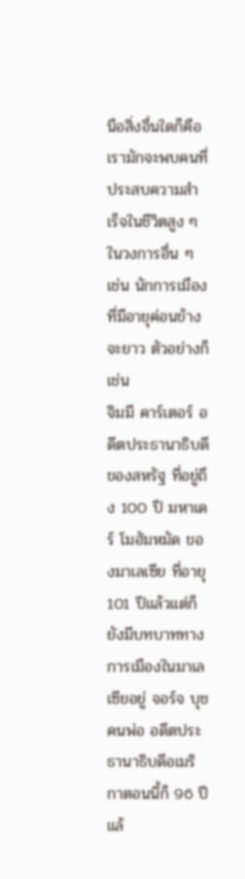นือสิ่งอื่นใดก็คือ เรามักจะพบคนที่ประสบความสำเร็จในชีวิตสูง ๆ ในวงการอื่น ๆ เช่น นักการเมืองที่มีอายุค่อนข้างจะยาว ตัวอย่างก็เช่น
จิมมี คาร์เตอร์ อดีตประธานาธิบดีของสหรัฐ ที่อยู่ถึง 100 ปี มหาเดร์ โมฮัมหมัด ของมาเลเซีย ที่อายุ 101 ปีแล้วแต่ก็ยังมีบทบาททางการเมืองในมาเลเซียอยู่ จอร์จ บุช คนพ่อ อดีตประธานาธิบดีอเมริกาตอนนี้ก็ 96 ปีแล้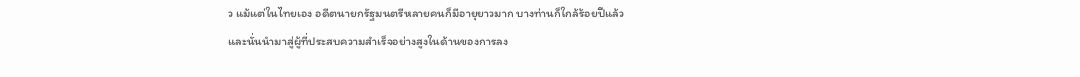ว แม้แต่ในไทยเอง อดีตนายกรัฐมนตรีหลายคนก็มีอายุยาวมาก บางท่านก็ใกล้ร้อยปีแล้ว
และนั่นนำมาสู่ผู้ที่ประสบความสำเร็จอย่างสูงในด้านของการลง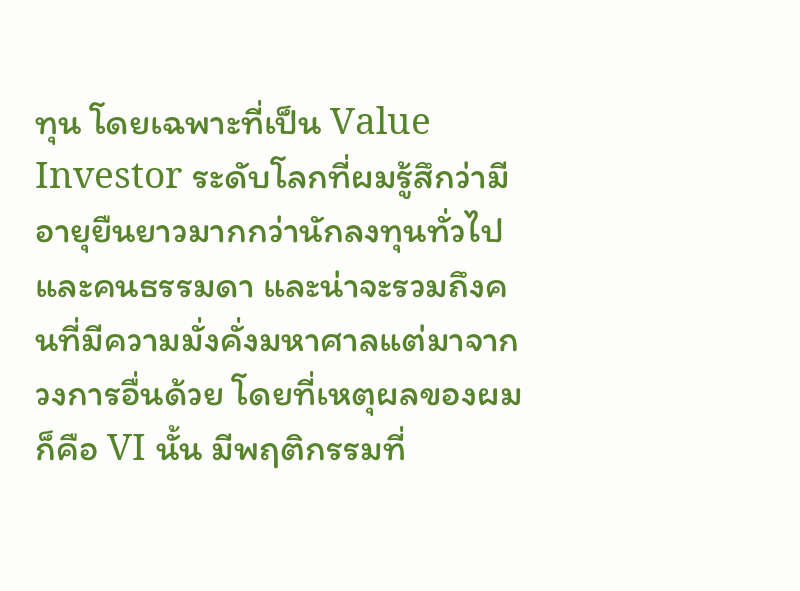ทุน โดยเฉพาะที่เป็น Value Investor ระดับโลกที่ผมรู้สึกว่ามีอายุยืนยาวมากกว่านักลงทุนทั่วไปและคนธรรมดา และน่าจะรวมถึงคนที่มีความมั่งคั่งมหาศาลแต่มาจากวงการอื่นด้วย โดยที่เหตุผลของผมก็คือ VI นั้น มีพฤติกรรมที่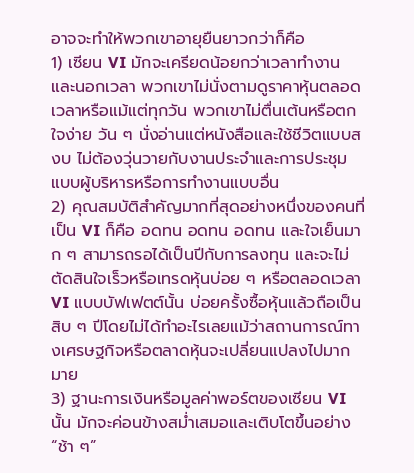อาจจะทำให้พวกเขาอายุยืนยาวกว่าก็คือ
1) เซียน VI มักจะเครียดน้อยกว่าเวลาทำงานและนอกเวลา พวกเขาไม่นั่งตามดูราคาหุ้นตลอดเวลาหรือแม้แต่ทุกวัน พวกเขาไม่ตื่นเต้นหรือตกใจง่าย วัน ๆ นั่งอ่านแต่หนังสือและใช้ชีวิตแบบสงบ ไม่ต้องวุ่นวายกับงานประจำและการประชุมแบบผู้บริหารหรือการทำงานแบบอื่น
2) คุณสมบัติสำคัญมากที่สุดอย่างหนึ่งของคนที่เป็น VI ก็คือ อดทน อดทน อดทน และใจเย็นมาก ๆ สามารถรอได้เป็นปีกับการลงทุน และจะไม่ตัดสินใจเร็วหรือเทรดหุ้นบ่อย ๆ หรือตลอดเวลา VI แบบบัฟเฟตต์นั้น บ่อยครั้งซื้อหุ้นแล้วถือเป็นสิบ ๆ ปีโดยไม่ได้ทำอะไรเลยแม้ว่าสถานการณ์ทางเศรษฐกิจหรือตลาดหุ้นจะเปลี่ยนแปลงไปมากมาย
3) ฐานะการเงินหรือมูลค่าพอร์ตของเซียน VI นั้น มักจะค่อนข้างสม่ำเสมอและเติบโตขึ้นอย่าง “ช้า ๆ”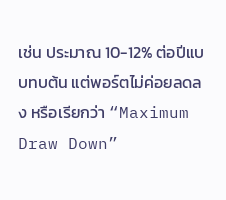เช่น ประมาณ 10-12% ต่อปีแบบทบต้น แต่พอร์ตไม่ค่อยลดลง หรือเรียกว่า “Maximum Draw Down”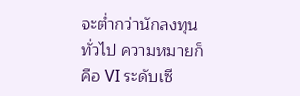จะต่ำกว่านักลงทุนทั่วไป ความหมายก็คือ VI ระดับเซี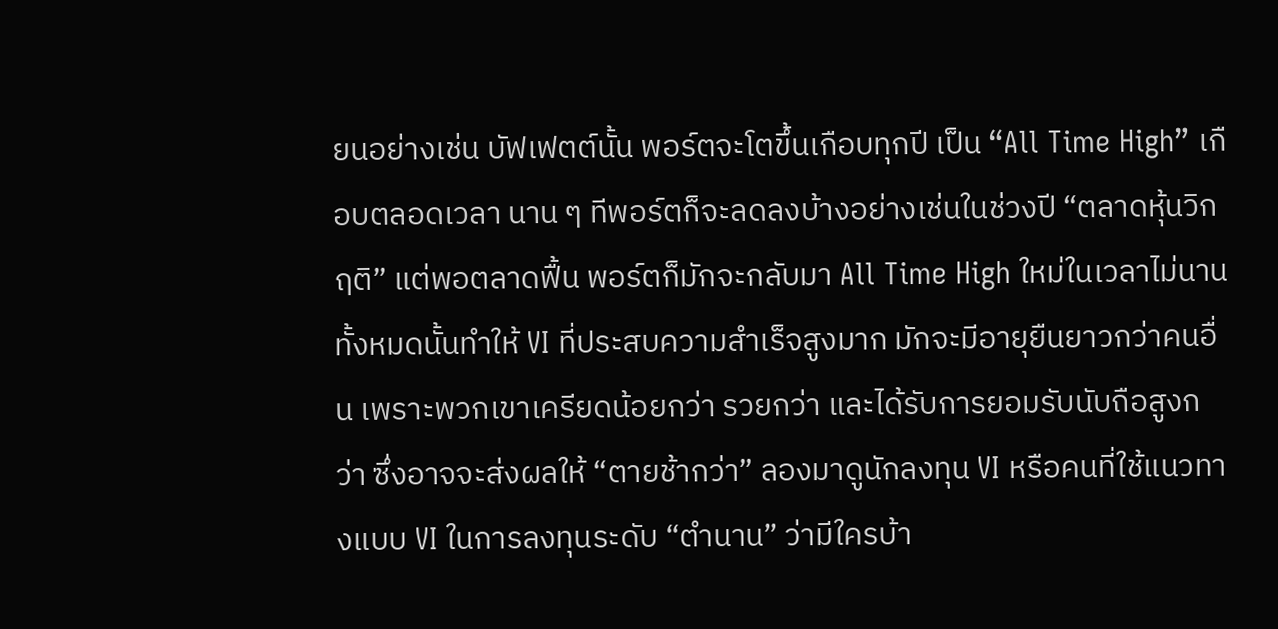ยนอย่างเช่น บัฟเฟตต์นั้น พอร์ตจะโตขึ้นเกือบทุกปี เป็น “All Time High” เกือบตลอดเวลา นาน ๆ ทีพอร์ตก็จะลดลงบ้างอย่างเช่นในช่วงปี “ตลาดหุ้นวิกฤติ” แต่พอตลาดฟื้น พอร์ตก็มักจะกลับมา All Time High ใหม่ในเวลาไม่นาน
ทั้งหมดนั้นทำให้ VI ที่ประสบความสำเร็จสูงมาก มักจะมีอายุยืนยาวกว่าคนอื่น เพราะพวกเขาเครียดน้อยกว่า รวยกว่า และได้รับการยอมรับนับถือสูงกว่า ซึ่งอาจจะส่งผลให้ “ตายช้ากว่า” ลองมาดูนักลงทุน VI หรือคนที่ใช้แนวทางแบบ VI ในการลงทุนระดับ “ตำนาน” ว่ามีใครบ้า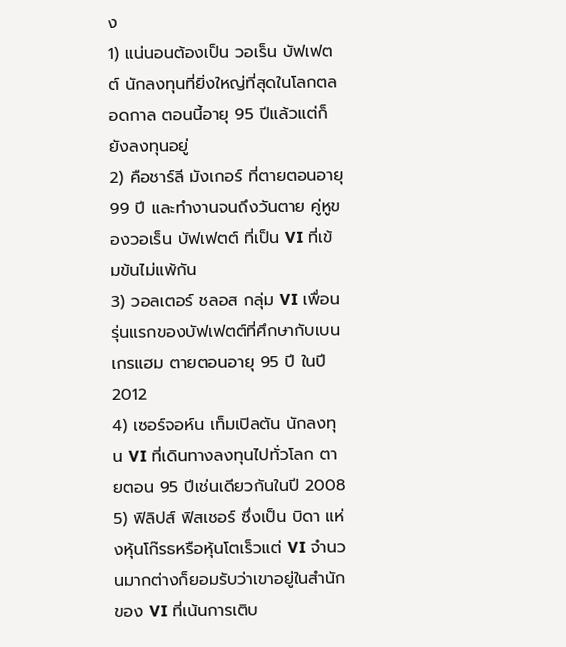ง
1) แน่นอนต้องเป็น วอเร็น บัฟเฟตต์ นักลงทุนที่ยิ่งใหญ่ที่สุดในโลกตลอดกาล ตอนนี้อายุ 95 ปีแล้วแต่ก็ยังลงทุนอยู่
2) คือชาร์ลี มังเกอร์ ที่ตายตอนอายุ 99 ปี และทำงานจนถึงวันตาย คู่หูของวอเร็น บัฟเฟตต์ ที่เป็น VI ที่เข้มข้นไม่แพ้กัน
3) วอลเตอร์ ชลอส กลุ่ม VI เพื่อนรุ่นแรกของบัฟเฟตต์ที่ศึกษากับเบน เกรแฮม ตายตอนอายุ 95 ปี ในปี 2012
4) เซอร์จอห์น เท็มเปิลตัน นักลงทุน VI ที่เดินทางลงทุนไปทั่วโลก ตายตอน 95 ปีเช่นเดียวกันในปี 2008
5) ฟิลิปส์ ฟิสเชอร์ ซึ่งเป็น บิดา แห่งหุ้นโก๊รธหรือหุ้นโตเร็วแต่ VI จำนวนมากต่างก็ยอมรับว่าเขาอยู่ในสำนักของ VI ที่เน้นการเติบ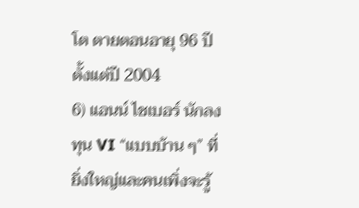โต ตายตอนอายุ 96 ปี ตั้งแต่ปี 2004
6) แอนน์ ไชเบอร์ นักลงทุน VI “แบบบ้าน ๆ” ที่ยิ่งใหญ่และคนเพิ่งจะรู้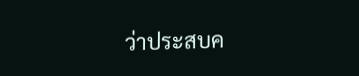ว่าประสบค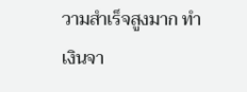วามสำเร็จสูงมาก ทำเงินจา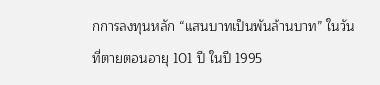กการลงทุนหลัก “แสนบาทเป็นพันล้านบาท” ในวันที่ตายตอนอายุ 101 ปี ในปี 1995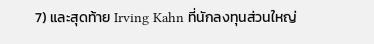7) และสุดท้าย Irving Kahn ที่นักลงทุนส่วนใหญ่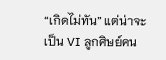“เกิดไม่ทัน” แต่น่าจะเป็น VI ลูกศิษย์คน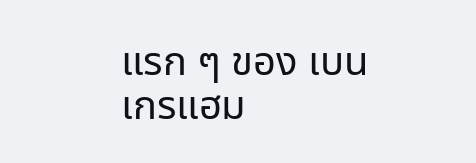แรก ๆ ของ เบน เกรแฮม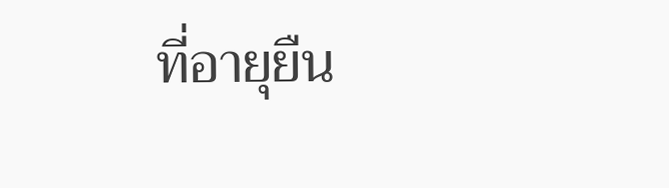ที่อายุยืน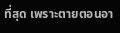ที่สุด เพราะตายตอนอา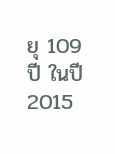ยุ 109 ปี ในปี 2015